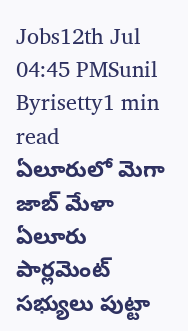Jobs12th Jul 04:45 PMSunil Byrisetty1 min read
ఏలూరులో మెగా జాబ్ మేళా
ఏలూరు పార్లమెంట్ సభ్యులు పుట్టా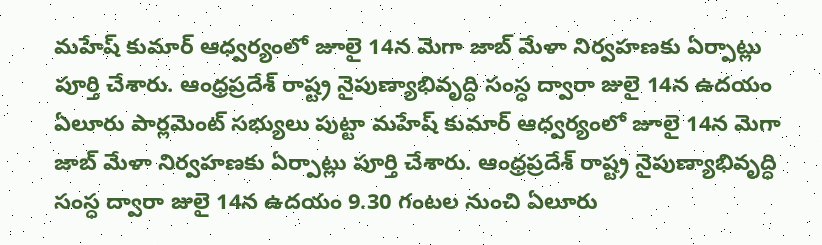మహేష్ కుమార్ ఆధ్వర్యంలో జూలై 14న మెగా జాబ్ మేళా నిర్వహణకు ఏర్పాట్లు పూర్తి చేశారు. ఆంధ్రప్రదేశ్ రాష్ట్ర నైపుణ్యాభివృద్ధి సంస్ధ ద్వారా జులై 14న ఉదయం
ఏలూరు పార్లమెంట్ సభ్యులు పుట్టా మహేష్ కుమార్ ఆధ్వర్యంలో జూలై 14న మెగా జాబ్ మేళా నిర్వహణకు ఏర్పాట్లు పూర్తి చేశారు. ఆంధ్రప్రదేశ్ రాష్ట్ర నైపుణ్యాభివృద్ధి సంస్ధ ద్వారా జులై 14న ఉదయం 9.30 గంటల నుంచి ఏలూరు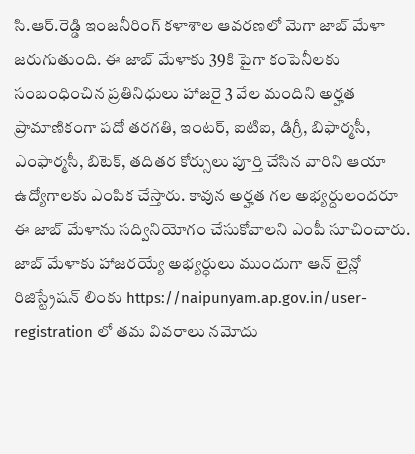సి.ఆర్.రెడ్డి ఇంజనీరింగ్ కళాశాల ఆవరణలో మెగా జాబ్ మేళా జరుగుతుంది. ఈ జాబ్ మేళాకు 39కి పైగా కంపెనీలకు సంబంధించిన ప్రతినిధులు హాజరై 3 వేల మందిని అర్హత ప్రామాణికంగా పదో తరగతి, ఇంటర్, ఐటిఐ, డిగ్రీ, బిఫార్మసీ, ఎంఫార్మసీ, బిటెక్, తదితర కోర్సులు పూర్తి చేసిన వారిని ఆయా ఉద్యోగాలకు ఎంపిక చేస్తారు. కావున అర్హత గల అభ్యర్దులందరూ ఈ జాబ్ మేళాను సద్వినియోగం చేసుకోవాలని ఎంపీ సూచించారు. జాబ్ మేళాకు హాజరయ్యే అభ్యర్ధులు ముందుగా ఆన్ లైన్లో రిజిస్ట్రేషన్ లింకు https://naipunyam.ap.gov.in/user-registration లో తమ వివరాలు నమోదు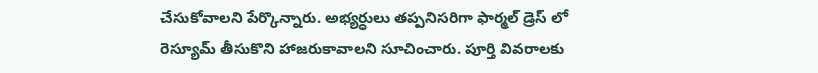చేసుకోవాలని పేర్కొన్నారు. అభ్యర్ధులు తప్పనిసరిగా ఫార్మల్ డ్రెస్ లో రెస్యూమ్ తీసుకొని హాజరుకావాలని సూచించారు. పూర్తి వివరాలకు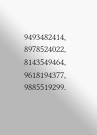9493482414, 8978524022, 8143549464, 9618194377, 9885519299.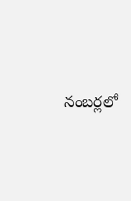నంబర్లలో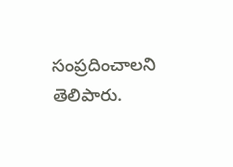సంప్రదించాలని తెలిపారు.